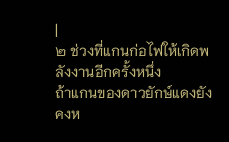|
๒ ช่วงที่แกนก่อไฟให้เกิดพลังงานอีกครั้งหนึ่ง
ถ้าแกนของดาวยักษ์แดงยังคงห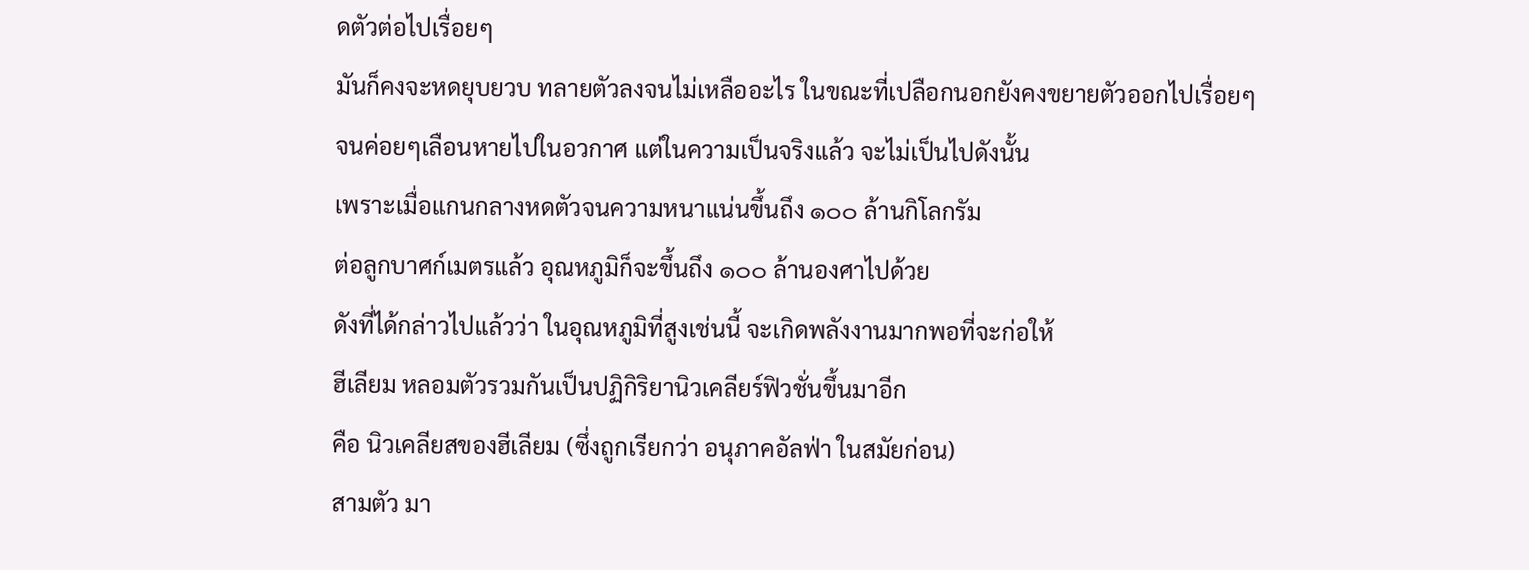ดตัวต่อไปเรื่อยๆ
มันก็คงจะหดยุบยวบ ทลายตัวลงจนไม่เหลืออะไร ในขณะที่เปลือกนอกยังคงขยายตัวออกไปเรื่อยๆ
จนค่อยๆเลือนหายไปในอวกาศ แต่ในความเป็นจริงแล้ว จะไม่เป็นไปดังนั้น
เพราะเมื่อแกนกลางหดตัวจนความหนาแน่นขึ้นถึง ๑๐๐ ล้านกิโลกรัม
ต่อลูกบาศก์เมตรแล้ว อุณหภูมิก็จะขึ้นถึง ๑๐๐ ล้านองศาไปด้วย
ดังที่ได้กล่าวไปแล้วว่า ในอุณหภูมิที่สูงเช่นนี้ จะเกิดพลังงานมากพอที่จะก่อให้
ฮีเลียม หลอมตัวรวมกันเป็นปฏิกิริยานิวเคลียร์ฟิวชั่นขึ้นมาอีก
คือ นิวเคลียสของฮีเลียม (ซึ่งถูกเรียกว่า อนุภาคอัลฟ่า ในสมัยก่อน)
สามตัว มา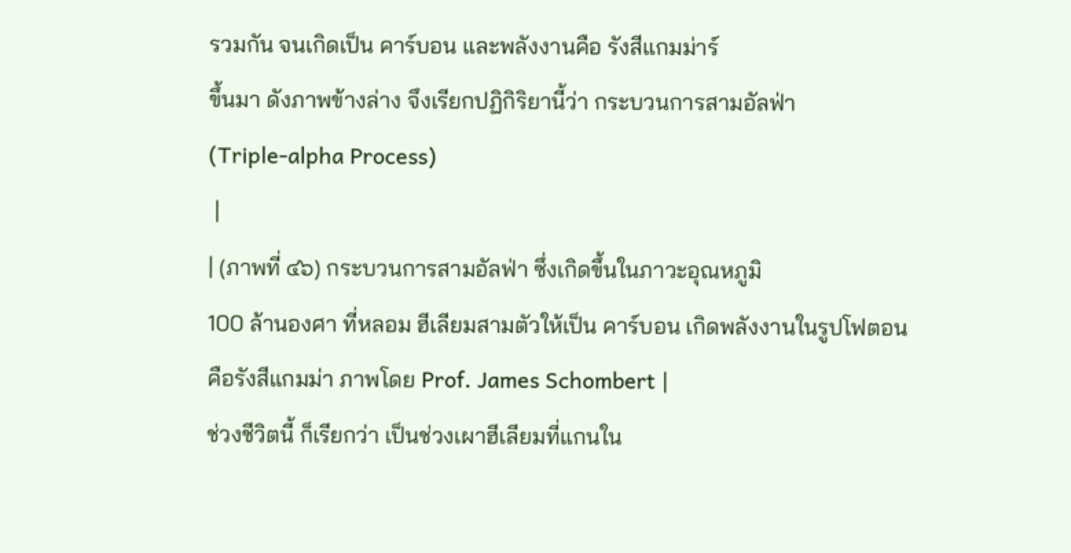รวมกัน จนเกิดเป็น คาร์บอน และพลังงานคือ รังสีแกมม่าร์
ขึ้นมา ดังภาพข้างล่าง จึงเรียกปฏิกิริยานี้ว่า กระบวนการสามอัลฟ่า
(Triple-alpha Process)
 |
| (ภาพที่ ๔๖) กระบวนการสามอัลฟ่า ซึ่งเกิดขึ้นในภาวะอุณหภูมิ
100 ล้านองศา ที่หลอม ฮีเลียมสามตัวให้เป็น คาร์บอน เกิดพลังงานในรูปโฟตอน
คือรังสีแกมม่า ภาพโดย Prof. James Schombert |
ช่วงชีวิตนี้ ก็เรียกว่า เป็นช่วงเผาฮีเลียมที่แกนใน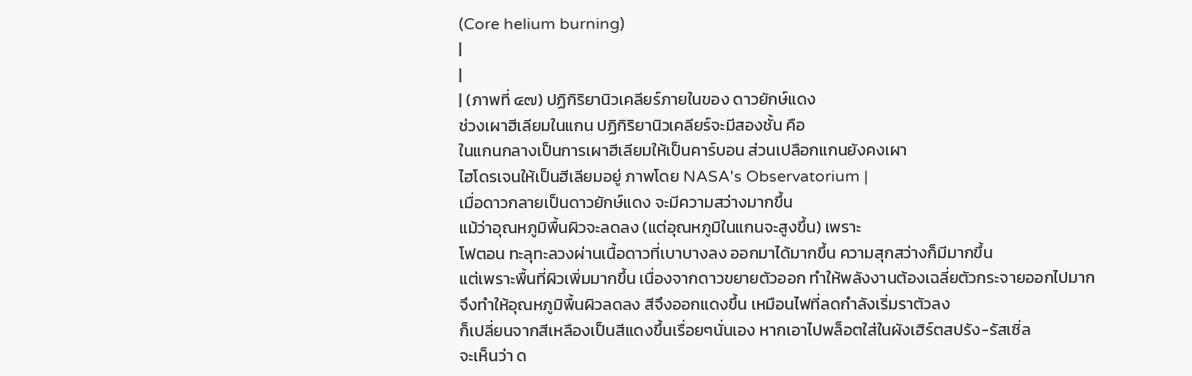(Core helium burning)
|
|
| (ภาพที่ ๔๗) ปฏิกิริยานิวเคลียร์ภายในของ ดาวยักษ์แดง
ช่วงเผาฮีเลียมในแกน ปฏิกิริยานิวเคลียร์จะมีสองชั้น คือ
ในแกนกลางเป็นการเผาฮีเลียมให้เป็นคาร์บอน ส่วนเปลือกแกนยังคงเผา
ไฮโดรเจนให้เป็นฮีเลียมอยู่ ภาพโดย NASA's Observatorium |
เมื่อดาวกลายเป็นดาวยักษ์แดง จะมีความสว่างมากขึ้น
แม้ว่าอุณหภูมิพื้นผิวจะลดลง (แต่อุณหภูมิในแกนจะสูงขึ้น) เพราะ
โฟตอน ทะลุทะลวงผ่านเนื้อดาวที่เบาบางลง ออกมาได้มากขึ้น ความสุกสว่างก็มีมากขึ้น
แต่เพราะพื้นที่ผิวเพิ่มมากขึ้น เนื่องจากดาวขยายตัวออก ทำให้พลังงานต้องเฉลี่ยตัวกระจายออกไปมาก
จึงทำให้อุณหภูมิพื้นผิวลดลง สีจึงออกแดงขึ้น เหมือนไฟที่ลดกำลังเริ่มราตัวลง
ก็เปลี่ยนจากสีเหลืองเป็นสีแดงขึ้นเรื่อยๆนั่นเอง หากเอาไปพล็อตใส่ในผังเฮิร์ตสปรัง-รัสเซิ่ล
จะเห็นว่า ด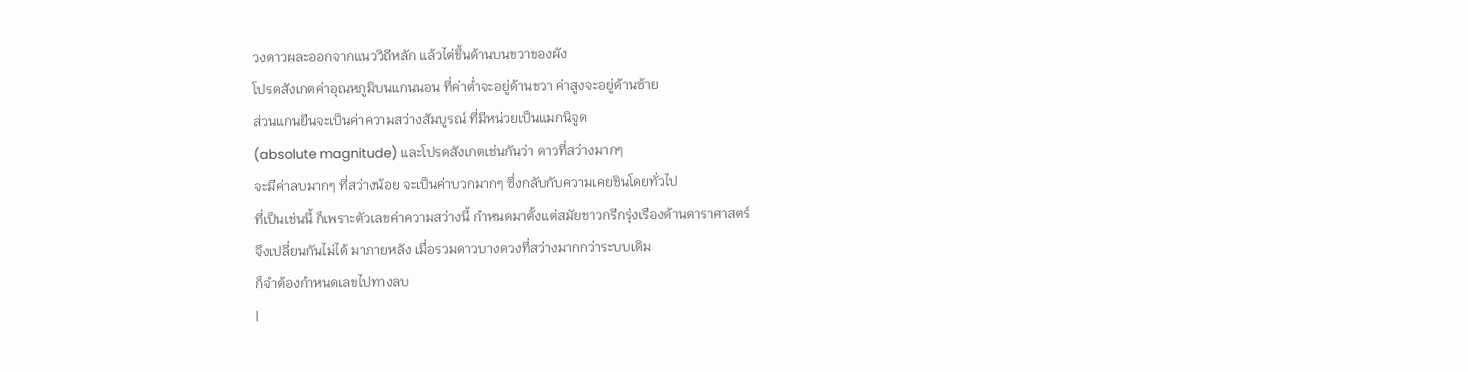วงดาวผละออกจากแนววิถีหลัก แล้วไต่ขึ้นด้านบนขวาของผัง
โปรดสังเกตค่าอุณหภูมิบนแกนนอน ที่ค่าต่ำจะอยู่ด้านขวา ค่าสูงจะอยู่ด้านซ้าย
ส่วนแกนยืนจะเป็นค่าความสว่างสัมบูรณ์ ที่มีหน่วยเป็นแมกนิจูด
(absolute magnitude) และโปรดสังเกตเช่นกันว่า ดาวที่สว่างมากๆ
จะมีค่าลบมากๆ ที่สว่างน้อย จะเป็นค่าบวกมากๆ ซึ่งกลับกับความเคยชินโดยทั่วไป
ที่เป็นเช่นนี้ ก็เพราะตัวเลขค่าความสว่างนี้ กำหนดมาตั้งแต่สมัยชาวกรีกรุ่งเรืองด้านดาราศาสตร์
จึงเปลี่ยนกันไม่ได้ มาภายหลัง เมื่อรวมดาวบางดวงที่สว่างมากกว่าระบบเดิม
ก็จำต้องกำหนดเลขไปทางลบ
|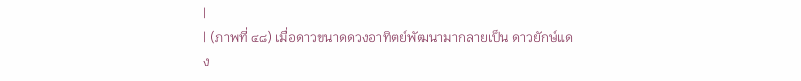|
| (ภาพที่ ๔๘) เมื่อดาวขนาดดวงอาทิตย์พัฒนามากลายเป็น ดาวยักษ์แดง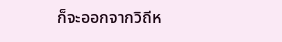ก็จะออกจากวิถีห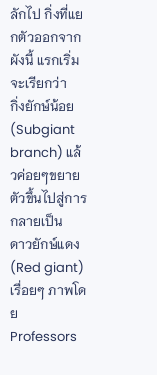ลักไป กิ่งที่แยกตัวออกจากผังนี้ แรกเริ่มจะเรียกว่า
กิ่งยักษ์น้อย (Subgiant branch) แล้วค่อยๆขยายตัวขึ้นไปสู่การกลายเป็น
ดาวยักษ์แดง(Red giant) เรื่อยๆ ภาพโดย Professors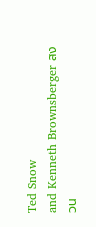Ted Snow
and Kenneth Brownsberger สงวน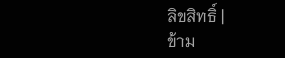ลิขสิทธิ์ |
ข้าม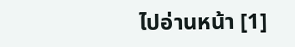ไปอ่านหน้า [1]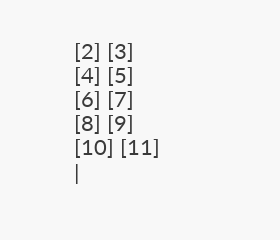[2] [3]
[4] [5]
[6] [7]
[8] [9]
[10] [11]
|